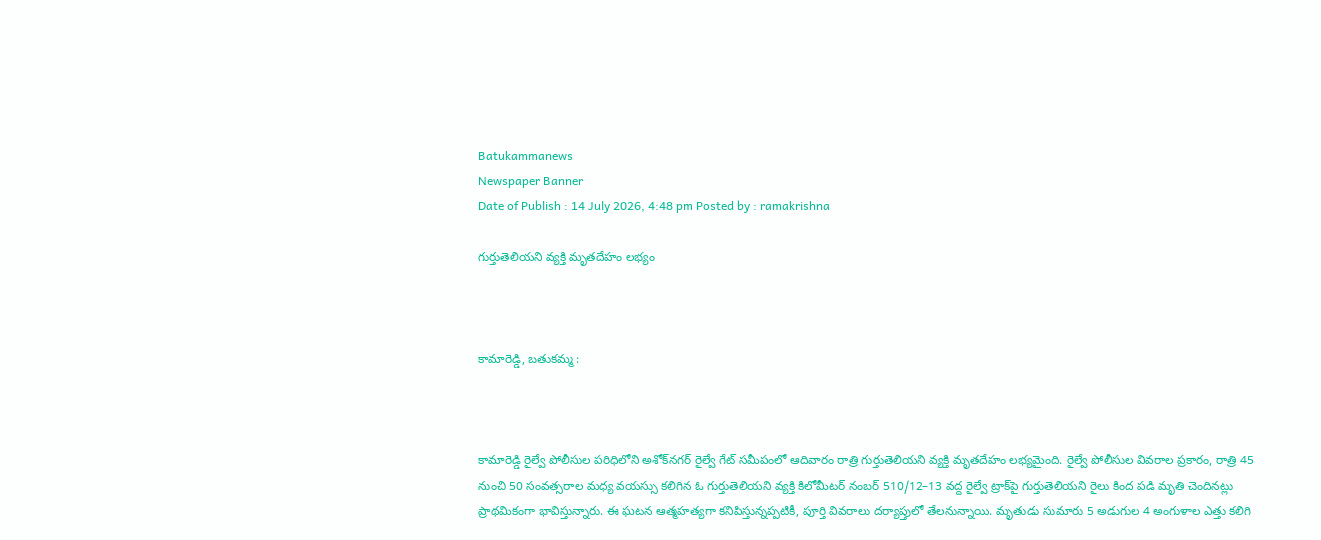Batukammanews
Newspaper Banner
Date of Publish : 14 July 2026, 4:48 pm Posted by : ramakrishna

గుర్తుతెలియని వ్యక్తి మృతదేహం లభ్యం



కామారెడ్డి, బతుకమ్మ :



కామారెడ్డి రైల్వే పోలీసుల పరిధిలోని అశోక్‌నగర్ రైల్వే గేట్ సమీపంలో ఆదివారం రాత్రి గుర్తుతెలియని వ్యక్తి మృతదేహం లభ్యమైంది. రైల్వే పోలీసుల వివరాల ప్రకారం, రాత్రి 45 నుంచి 50 సంవత్సరాల మధ్య వయస్సు కలిగిన ఓ గుర్తుతెలియని వ్యక్తి కిలోమీటర్ నంబర్ 510/12–13 వద్ద రైల్వే ట్రాక్‌పై గుర్తుతెలియని రైలు కింద పడి మృతి చెందినట్లు ప్రాథమికంగా భావిస్తున్నారు. ఈ ఘటన ఆత్మహత్యగా కనిపిస్తున్నప్పటికీ, పూర్తి వివరాలు దర్యాప్తులో తేలనున్నాయి. మృతుడు సుమారు 5 అడుగుల 4 అంగుళాల ఎత్తు కలిగి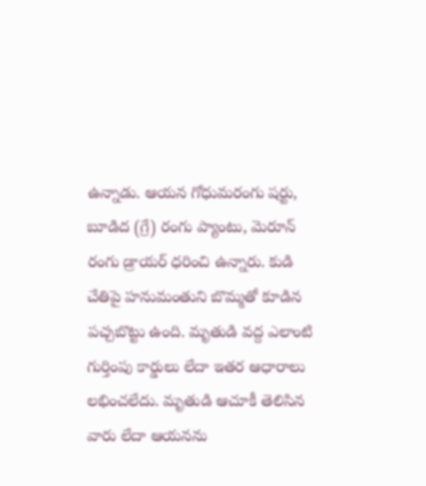ఉన్నాడు. ఆయన గోధుమరంగు షర్టు, బూడిద (గ్రే) రంగు ప్యాంటు, మెరూన్ రంగు డ్రాయర్ ధరించి ఉన్నారు. కుడి చేతిపై హనుమంతుని బొమ్మతో కూడిన పచ్చబొట్టు ఉంది. మృతుడి వద్ద ఎలాంటి గుర్తింపు కార్డులు లేదా ఇతర ఆధారాలు లభించలేదు. మృతుడి ఆచూకీ తెలిసిన వారు లేదా ఆయనను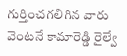గుర్తించగలిగిన వారు వెంటనే కామారెడ్డి రైల్వే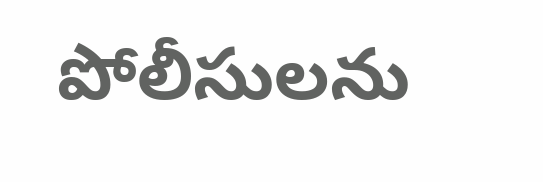పోలీసులను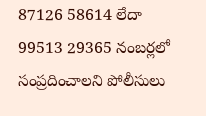87126 58614 లేదా 99513 29365 నంబర్లలో సంప్రదించాలని పోలీసులు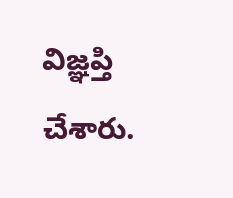విజ్ఞప్తి చేశారు.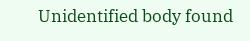Unidentified body found